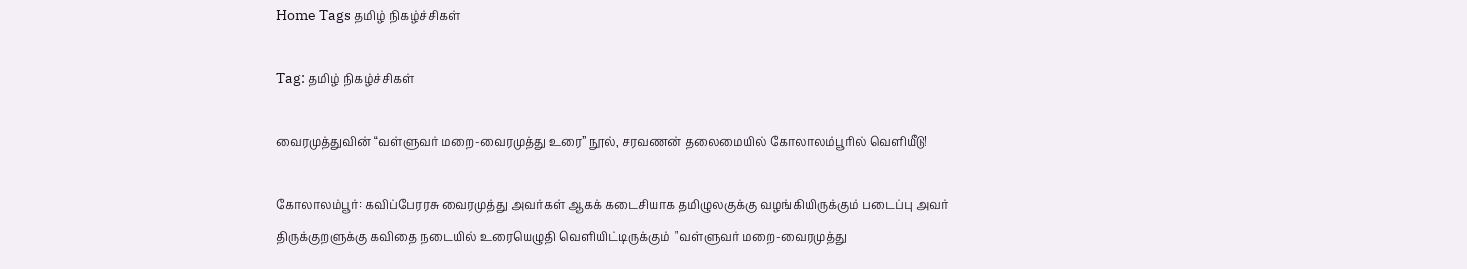Home Tags தமிழ் நிகழ்ச்சிகள்

Tag: தமிழ் நிகழ்ச்சிகள்

வைரமுத்துவின் “வள்ளுவர் மறை-வைரமுத்து உரை” நூல், சரவணன் தலைமையில் கோலாலம்பூரில் வெளியீடு!

கோலாலம்பூர்: கவிப்பேரரசு வைரமுத்து அவர்கள் ஆகக் கடைசியாக தமிழுலகுக்கு வழங்கியிருக்கும் படைப்பு அவர் திருக்குறளுக்கு கவிதை நடையில் உரையெழுதி வெளியிட்டிருக்கும்  "வள்ளுவர் மறை-வைரமுத்து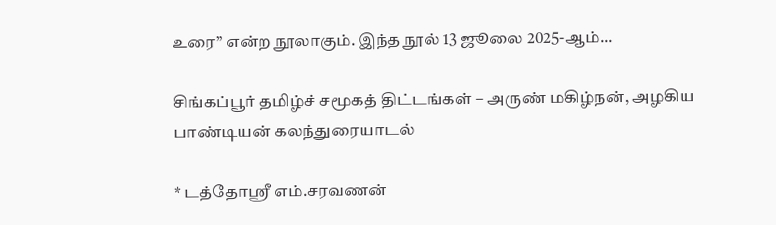உரை” என்ற நூலாகும். இந்த நூல் 13 ஜூலை 2025-ஆம்...

சிங்கப்பூர் தமிழ்ச் சமூகத் திட்டங்கள் – அருண் மகிழ்நன், அழகிய பாண்டியன் கலந்துரையாடல்

* டத்தோஸ்ரீ எம்.சரவணன்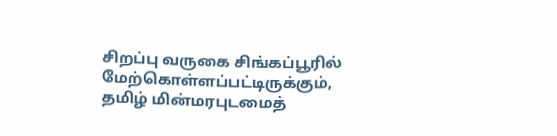சிறப்பு வருகை சிங்கப்பூரில் மேற்கொள்ளப்பட்டிருக்கும்,  தமிழ் மின்மரபுடமைத்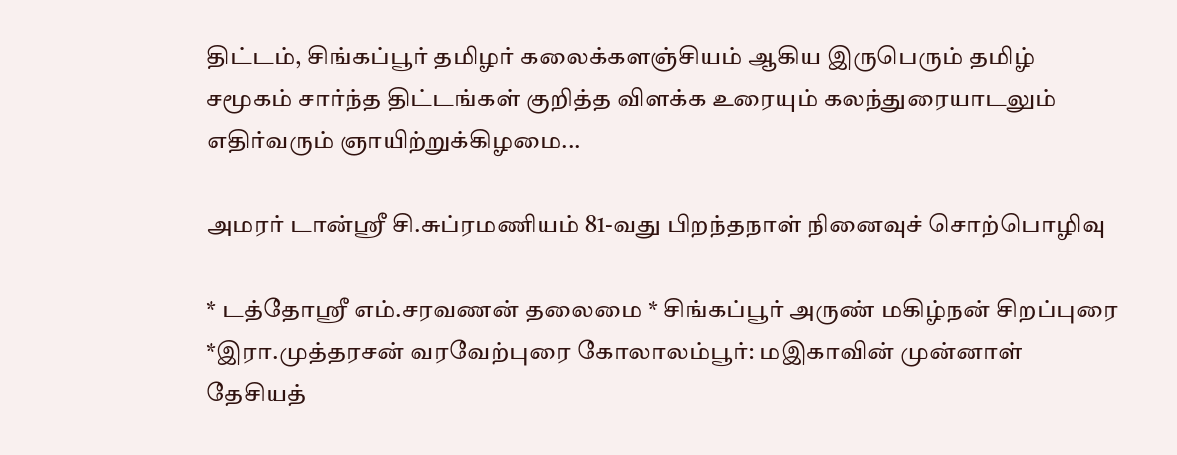திட்டம், சிங்கப்பூர் தமிழர் கலைக்களஞ்சியம் ஆகிய இருபெரும் தமிழ் சமூகம் சார்ந்த திட்டங்கள் குறித்த விளக்க உரையும் கலந்துரையாடலும் எதிர்வரும் ஞாயிற்றுக்கிழமை...

அமரர் டான்ஸ்ரீ சி.சுப்ரமணியம் 81-வது பிறந்தநாள் நினைவுச் சொற்பொழிவு

* டத்தோஶ்ரீ எம்.சரவணன் தலைமை * சிங்கப்பூர் அருண் மகிழ்நன் சிறப்புரை *இரா.முத்தரசன் வரவேற்புரை கோலாலம்பூர்: மஇகாவின் முன்னாள் தேசியத்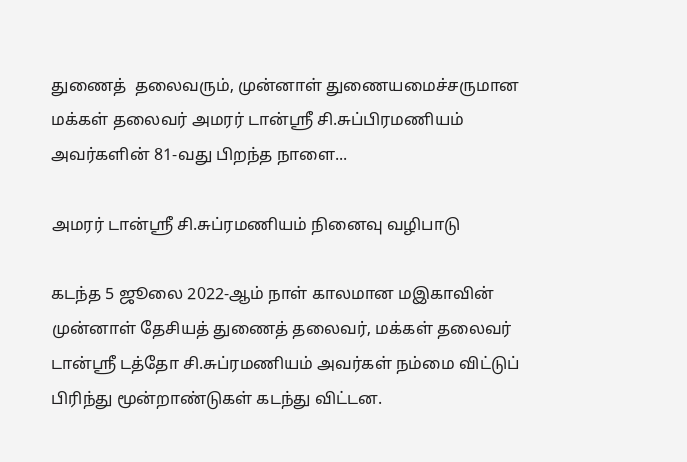துணைத்  தலைவரும், முன்னாள் துணையமைச்சருமான மக்கள் தலைவர் அமரர் டான்ஶ்ரீ சி.சுப்பிரமணியம் அவர்களின் 81-வது பிறந்த நாளை...

அமரர் டான்ஸ்ரீ சி.சுப்ரமணியம் நினைவு வழிபாடு

கடந்த 5 ஜூலை 2022-ஆம் நாள் காலமான மஇகாவின் முன்னாள் தேசியத் துணைத் தலைவர், மக்கள் தலைவர் டான்ஸ்ரீ டத்தோ சி.சுப்ரமணியம் அவர்கள் நம்மை விட்டுப் பிரிந்து மூன்றாண்டுகள் கடந்து விட்டன.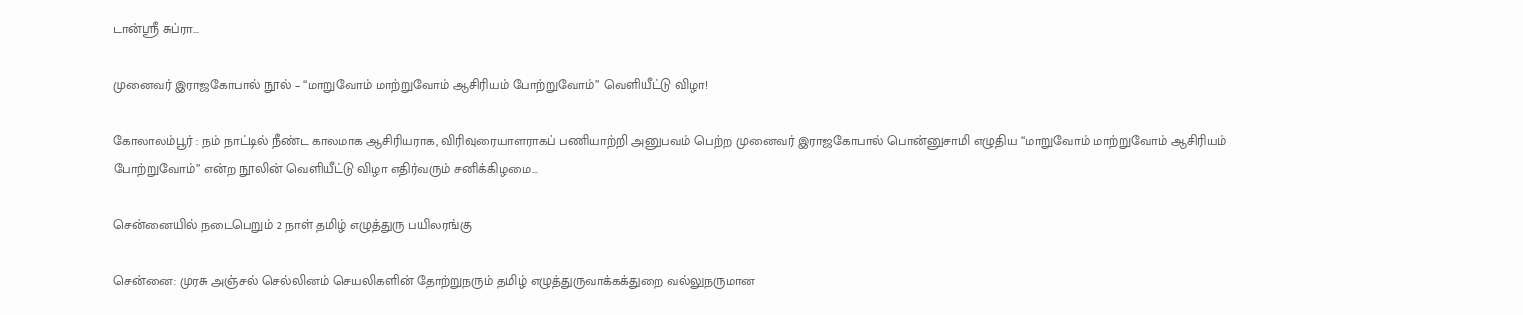டான்ஸ்ரீ சுப்ரா...

முனைவர் இராஜகோபால் நூல் – “மாறுவோம் மாற்றுவோம் ஆசிரியம் போற்றுவோம்” வெளியீட்டு விழா!

கோலாலம்பூர் : நம் நாட்டில் நீண்ட காலமாக ஆசிரியராக, விரிவுரையாளராகப் பணியாற்றி அனுபவம் பெற்ற முனைவர் இராஜகோபால் பொன்னுசாமி எழுதிய “மாறுவோம் மாற்றுவோம் ஆசிரியம் போற்றுவோம்” என்ற நூலின் வெளியீட்டு விழா எதிர்வரும் சனிக்கிழமை...

சென்னையில் நடைபெறும் 2 நாள் தமிழ் எழுத்துரு பயிலரங்கு

சென்னை: முரசு அஞ்சல் செல்லினம் செயலிகளின் தோற்றுநரும் தமிழ் எழுத்துருவாக்கக்துறை வல்லுநருமான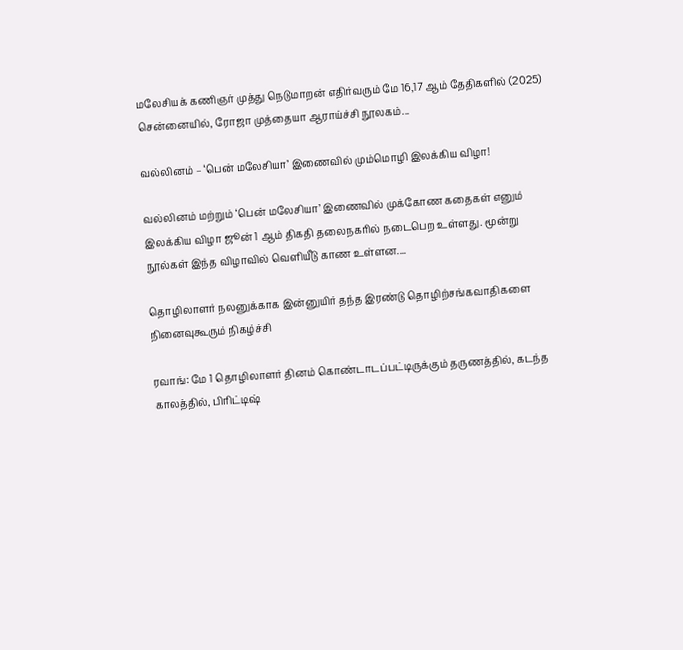மலேசியக் கணிஞர் முத்து நெடுமாறன் எதிர்வரும் மே 16,17 ஆம் தேதிகளில் (2025) சென்னையில், ரோஜா முத்தையா ஆராய்ச்சி நூலகம்...

வல்லினம் – ‘பென் மலேசியா’ இணைவில் மும்மொழி இலக்கிய விழா!

வல்லினம் மற்றும் ‘பென் மலேசியா’ இணைவில் முக்கோண கதைகள் எனும் இலக்கிய விழா ஜூன் 1 ஆம் திகதி தலைநகரில் நடைபெற உள்ளது. மூன்று நூல்கள் இந்த விழாவில் வெளியீடு காண உள்ளன....

தொழிலாளர் நலனுக்காக இன்னுயிர் தந்த இரண்டு தொழிற்சங்கவாதிகளை நினைவுகூரும் நிகழ்ச்சி

ரவாங்: மே 1 தொழிலாளர் தினம் கொண்டாடப்பட்டிருக்கும் தருணத்தில், கடந்த காலத்தில், பிரிட்டிஷ்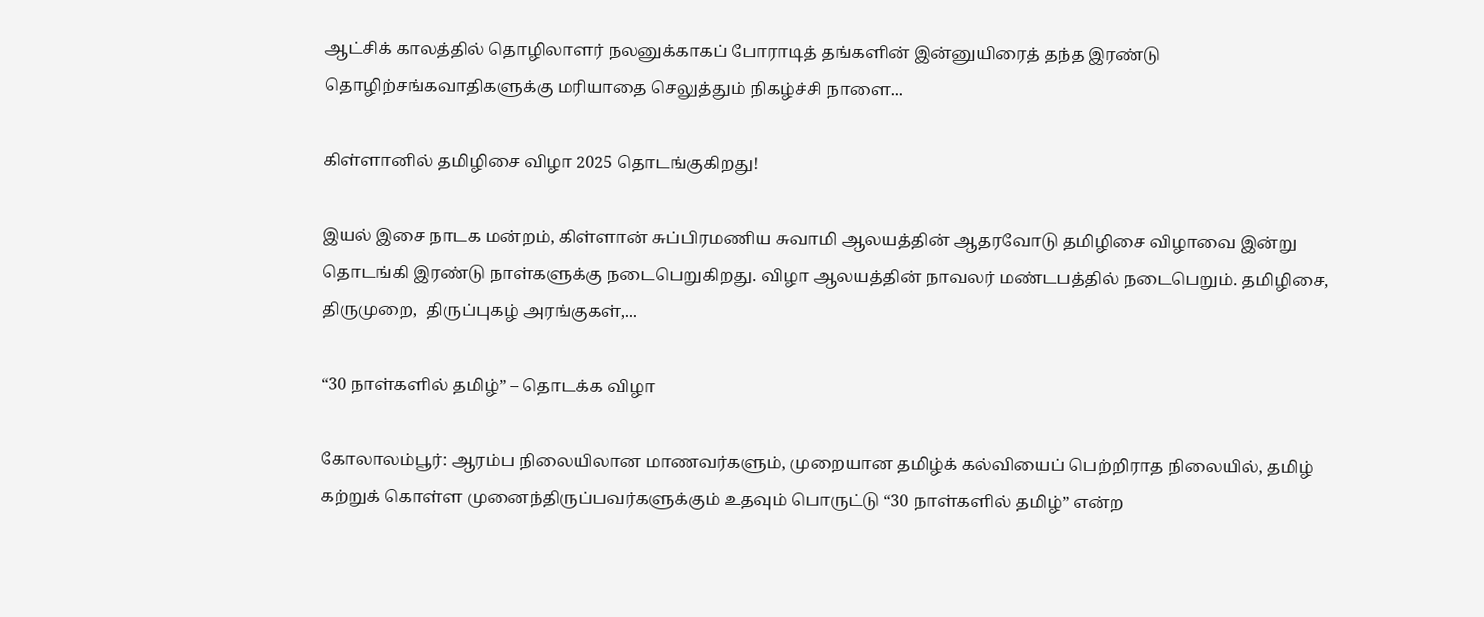ஆட்சிக் காலத்தில் தொழிலாளர் நலனுக்காகப் போராடித் தங்களின் இன்னுயிரைத் தந்த இரண்டு தொழிற்சங்கவாதிகளுக்கு மரியாதை செலுத்தும் நிகழ்ச்சி நாளை...

கிள்ளானில் தமிழிசை விழா 2025 தொடங்குகிறது!

இயல் இசை நாடக மன்றம், கிள்ளான் சுப்பிரமணிய சுவாமி ஆலயத்தின் ஆதரவோடு தமிழிசை விழாவை இன்று தொடங்கி இரண்டு நாள்களுக்கு நடைபெறுகிறது. விழா ஆலயத்தின் நாவலர் மண்டபத்தில் நடைபெறும். தமிழிசை, திருமுறை,  திருப்புகழ் அரங்குகள்,...

“30 நாள்களில் தமிழ்” – தொடக்க விழா

கோலாலம்பூர்: ஆரம்ப நிலையிலான மாணவர்களும், முறையான தமிழ்க் கல்வியைப் பெற்றிராத நிலையில், தமிழ் கற்றுக் கொள்ள முனைந்திருப்பவர்களுக்கும் உதவும் பொருட்டு “30 நாள்களில் தமிழ்” என்ற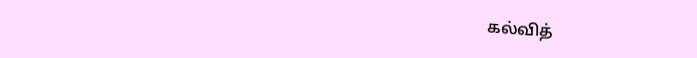கல்வித்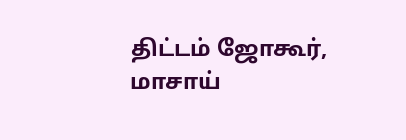திட்டம் ஜோகூர், மாசாய்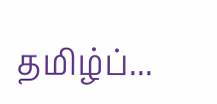தமிழ்ப்...